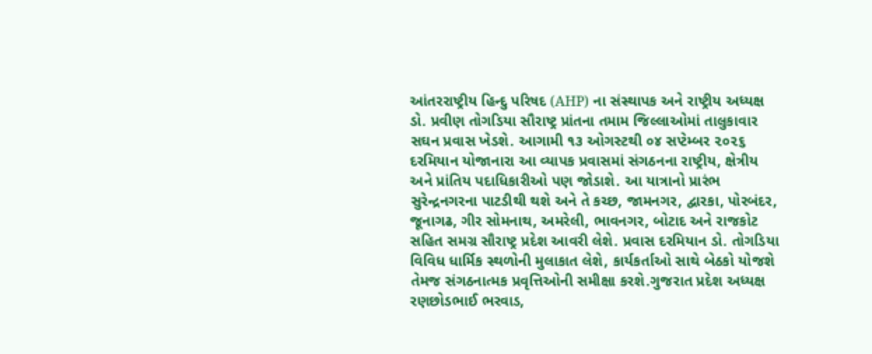આંતરરાષ્ટ્રીય હિન્દુ પરિષદ (AHP) ના સંસ્થાપક અને રાષ્ટ્રીય અધ્યક્ષ ડો. પ્રવીણ તોગડિયા સૌરાષ્ટ્ર પ્રાંતના તમામ જિલ્લાઓમાં તાલુકાવાર સઘન પ્રવાસ ખેડશે. આગામી ૧૩ ઓગસ્ટથી ૦૪ સપ્ટેમ્બર ૨૦૨૬ દરમિયાન યોજાનારા આ વ્યાપક પ્રવાસમાં સંગઠનના રાષ્ટ્રીય, ક્ષેત્રીય અને પ્રાંતિય પદાધિકારીઓ પણ જોડાશે. આ યાત્રાનો પ્રારંભ સુરેન્દ્રનગરના પાટડીથી થશે અને તે કચ્છ, જામનગર, દ્વારકા, પોરબંદર, જૂનાગઢ, ગીર સોમનાથ, અમરેલી, ભાવનગર, બોટાદ અને રાજકોટ સહિત સમગ્ર સૌરાષ્ટ્ર પ્રદેશ આવરી લેશે. પ્રવાસ દરમિયાન ડો. તોગડિયા વિવિધ ધાર્મિક સ્થળોની મુલાકાત લેશે, કાર્યકર્તાઓ સાથે બેઠકો યોજશે તેમજ સંગઠનાત્મક પ્રવૃત્તિઓની સમીક્ષા કરશે.ગુજરાત પ્રદેશ અધ્યક્ષ રણછોડભાઈ ભરવાડ,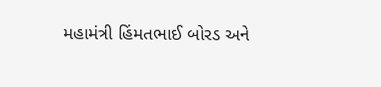મહામંત્રી હિંમતભાઈ બોરડ અને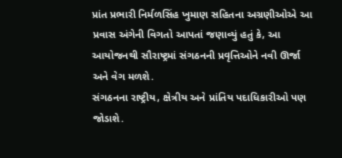પ્રાંત પ્રભારી નિર્મળસિંહ ખુમાણ સહિતના અગ્રણીઓએ આ પ્રવાસ અંગેની વિગતો આપતાં જણાવ્યું હતું કે, આ આયોજનથી સૌરાષ્ટ્રમાં સંગઠનની પ્રવૃત્તિઓને નવી ઊર્જા અને વેગ મળશે.
સંગઠનના રાષ્ટ્રીય, ક્ષેત્રીય અને પ્રાંતિય પદાધિકારીઓ પણ જોડાશે.